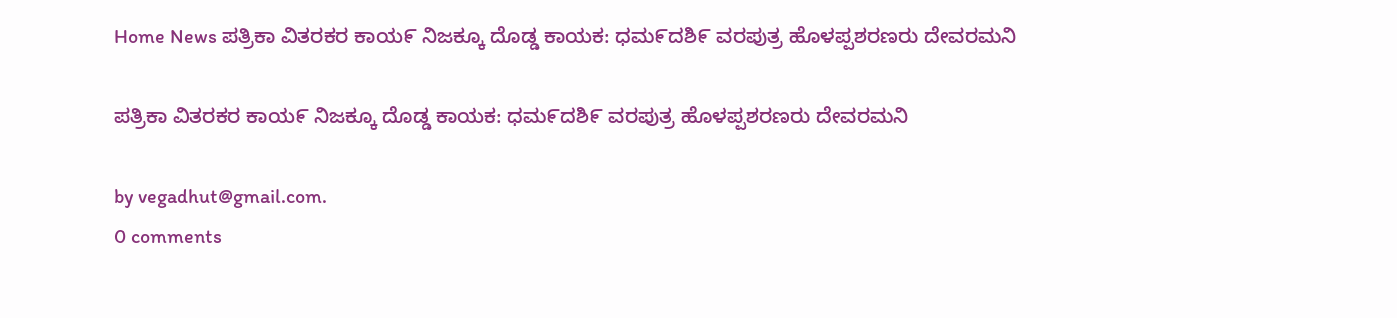Home News ಪತ್ರಿಕಾ ವಿತರಕರ ಕಾಯ೯ ನಿಜಕ್ಕೂ ದೊಡ್ಡ ಕಾಯಕ: ಧಮ೯ದಶಿ೯ ವರಪುತ್ರ ಹೊಳಪ್ಪಶರಣರು ದೇವರಮನಿ

ಪತ್ರಿಕಾ ವಿತರಕರ ಕಾಯ೯ ನಿಜಕ್ಕೂ ದೊಡ್ಡ ಕಾಯಕ: ಧಮ೯ದಶಿ೯ ವರಪುತ್ರ ಹೊಳಪ್ಪಶರಣರು ದೇವರಮನಿ

by vegadhut@gmail.com.
0 comments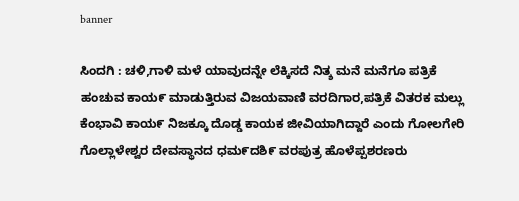banner

ಸಿಂದಗಿ : ಚಳಿ,ಗಾಳಿ ಮಳೆ ಯಾವುದನ್ನೇ ಲೆಕ್ಕಿಸದೆ ನಿತ್ಶ ಮನೆ ಮನೆಗೂ ಪತ್ರಿಕೆ ಹಂಚುವ ಕಾಯ೯ ಮಾಡುತ್ತಿರುವ ವಿಜಯವಾಣಿ ವರದಿಗಾರ,ಪತ್ರಿಕೆ ವಿತರಕ ಮಲ್ಲು ಕೆಂಭಾವಿ ಕಾಯ೯ ನಿಜಕ್ಕೂ ದೊಡ್ಡ ಕಾಯಕ ಜೀವಿಯಾಗಿದ್ದಾರೆ ಎಂದು ಗೋಲಗೇರಿ ಗೊಲ್ಲಾಳೇಶ್ವರ ದೇವಸ್ಥಾನದ ಧಮ೯ದಶಿ೯ ವರಪುತ್ರ ಹೊಳೆಪ್ಪಶರಣರು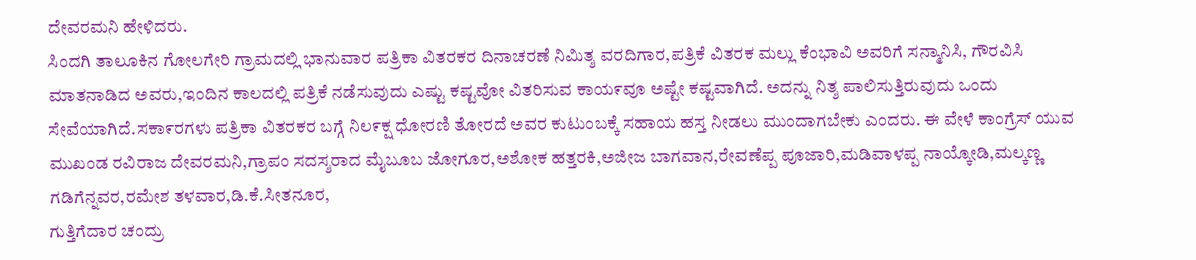ದೇವರಮನಿ ಹೇಳಿದರು.
ಸಿಂದಗಿ ತಾಲೂಕಿನ ಗೋಲಗೇರಿ ಗ್ರಾಮದಲ್ಲಿ ಭಾನುವಾರ ಪತ್ರಿಕಾ ವಿತರಕರ ದಿನಾಚರಣೆ ನಿಮಿತ್ಶ ವರದಿಗಾರ,ಪತ್ರಿಕೆ ವಿತರಕ ಮಲ್ಲು ಕೆಂಭಾವಿ ಅವರಿಗೆ ಸನ್ಮಾನಿಸಿ, ಗೌರವಿಸಿ ಮಾತನಾಡಿದ ಅವರು,ಇಂದಿನ ಕಾಲದಲ್ಲಿ ಪತ್ರಿಕೆ ನಡೆಸುವುದು ಎಷ್ಟು ಕಷ್ಟವೋ ವಿತರಿಸುವ ಕಾಯ೯ವೂ ಅಷ್ಟೇ ಕಷ್ಟವಾಗಿದೆ. ಅದನ್ನು ನಿತ್ಶ ಪಾಲಿಸುತ್ತಿರುವುದು ಒಂದು ಸೇವೆಯಾಗಿದೆ.ಸಕಾ೯ರಗಳು ಪತ್ರಿಕಾ ವಿತರಕರ ಬಗ್ಗೆ ನಿಲ೯ಕ್ಷ ಧೋರಣಿ ತೋರದೆ ಅವರ ಕುಟುಂಬಕ್ಕೆ ಸಹಾಯ ಹಸ್ತ ನೀಡಲು ಮುಂದಾಗಬೇಕು ಎಂದರು. ಈ ವೇಳೆ ಕಾಂಗ್ರೆಸ್ ಯುವ ಮುಖಂಡ ರವಿರಾಜ ದೇವರಮನಿ,ಗ್ರಾಪಂ ಸದಸ್ಶರಾದ ಮೈಬೂಬ ಜೋಗೂರ,ಅಶೋಕ ಹತ್ತರಕಿ,ಅಜೀಜ ಬಾಗವಾನ,ರೇವಣೆಪ್ಪ ಪೂಜಾರಿ,ಮಡಿವಾಳಪ್ಪ ನಾಯ್ಕೋಡಿ,ಮಲ್ಕಣ್ಣ ಗಡಿಗೆನ್ನವರ,ರಮೇಶ ತಳವಾರ,ಡಿ.ಕೆ.ಸೀತನೂರ,
ಗುತ್ತಿಗೆದಾರ ಚಂದ್ರು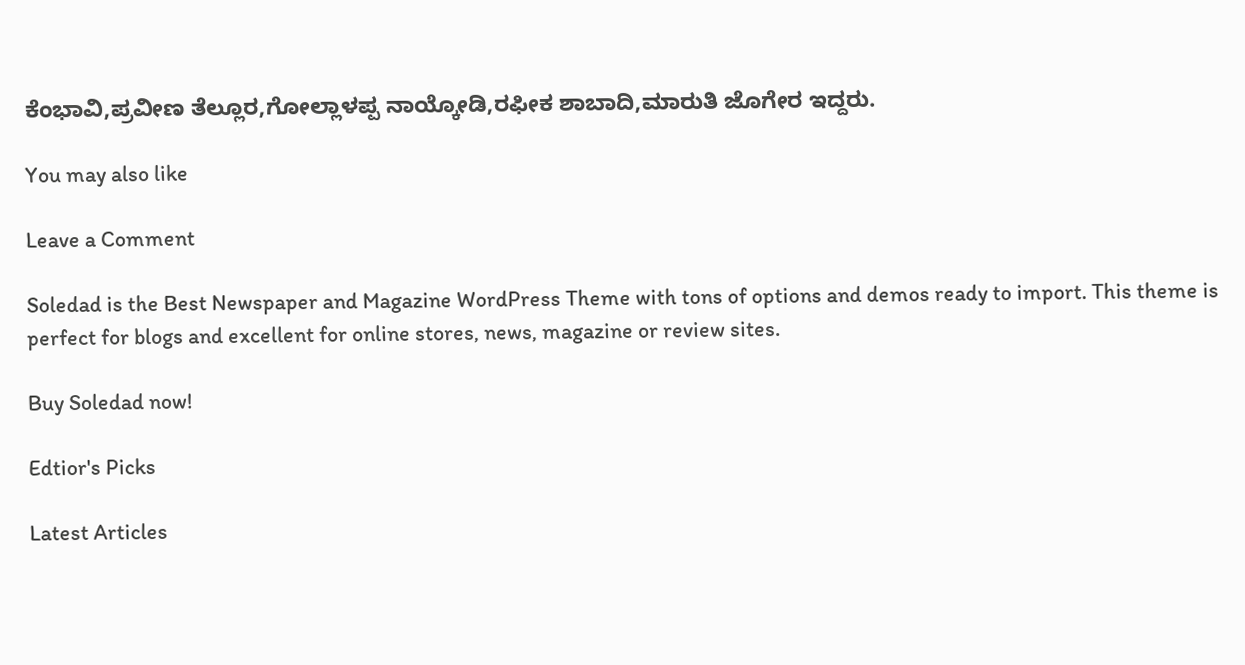ಕೆಂಭಾವಿ,ಪ್ರವೀಣ ತೆಲ್ಲೂರ,ಗೋಲ್ಲಾಳಪ್ಪ ನಾಯ್ಕೋಡಿ,ರಫೀಕ ಶಾಬಾದಿ,ಮಾರುತಿ ಜೊಗೇರ ಇದ್ದರು.

You may also like

Leave a Comment

Soledad is the Best Newspaper and Magazine WordPress Theme with tons of options and demos ready to import. This theme is perfect for blogs and excellent for online stores, news, magazine or review sites.

Buy Soledad now!

Edtior's Picks

Latest Articles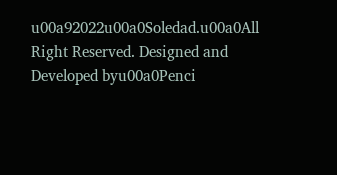u00a92022u00a0Soledad.u00a0All Right Reserved. Designed and Developed byu00a0Penci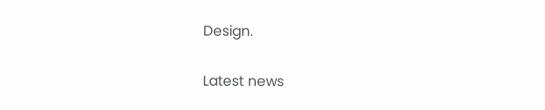Design.

Latest news